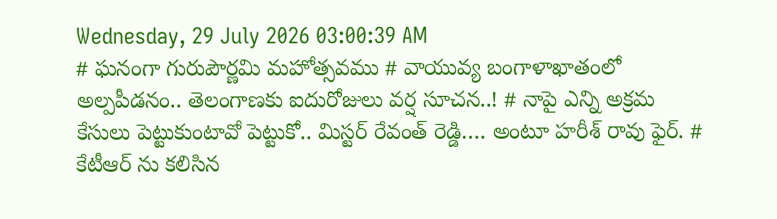Wednesday, 29 July 2026 03:00:39 AM
# ఘనంగా గురుపౌర్ణమి మహోత్సవము # వాయువ్య బంగాళాఖాతంలో అల్పపీడనం.. తెలంగాణకు ఐదురోజులు వర్ష సూచన..! # నాపై ఎన్ని అక్రమ కేసులు పెట్టుకుంటావో పెట్టుకో.. మిస్టర్ రేవంత్ రెడ్డి…. అంటూ హరీశ్ రావు ఫైర్. # కేటీఆర్ ను కలిసిన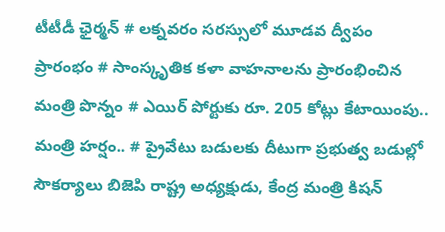టీటీడీ ఛైర్మన్ # లక్నవరం సరస్సులో మూడవ ద్వీపం ప్రారంభం # సాంస్కృతిక కళా వాహనాలను ప్రారంభించిన మంత్రి పొన్నం # ఎయిర్ పోర్టుకు రూ. 205 కోట్లు కేటాయింపు.. మంత్రి హర్షం.. # ప్రైవేటు బడులకు దీటుగా ప్రభుత్వ బడుల్లో సౌకర్యాలు బిజెపి రాష్ట్ర అధ్యక్షుడు, కేంద్ర మంత్రి కిషన్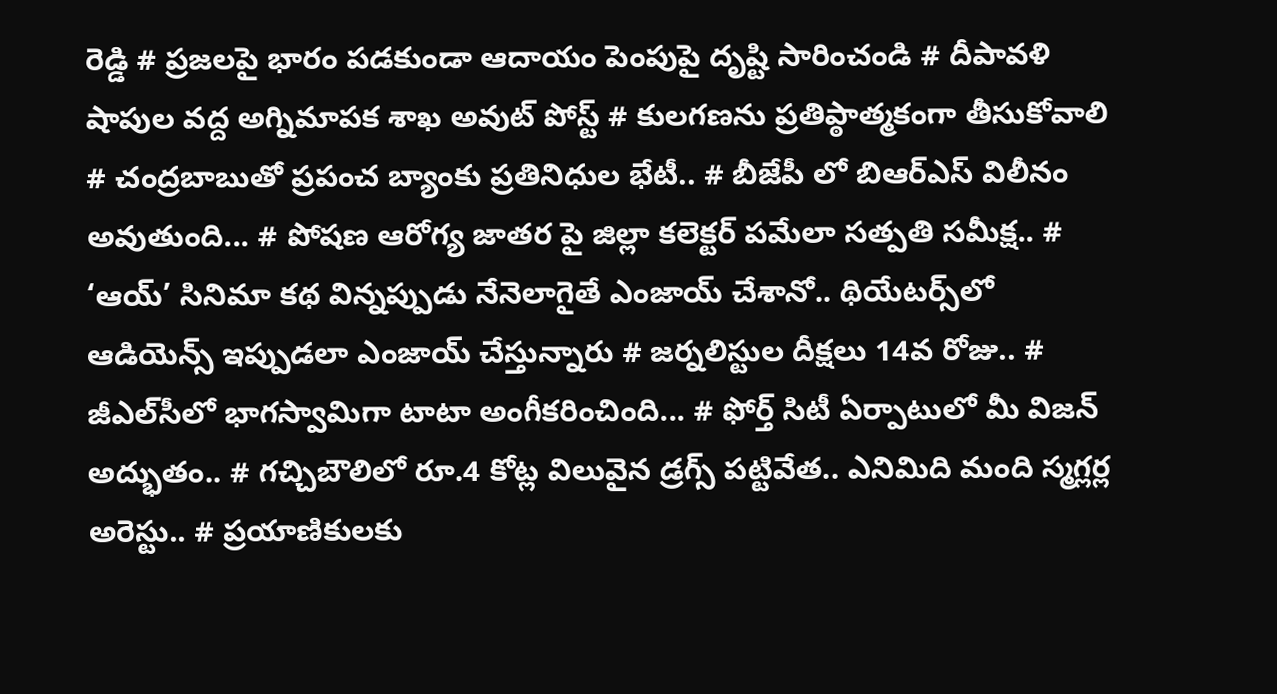రెడ్డి # ప్రజలపై భారం పడకుండా ఆదాయం పెంపుపై దృష్టి సారించండి # దీపావళి షాపుల వద్ద అగ్నిమాపక శాఖ అవుట్ పోస్ట్ # కులగణను ప్రతిప్ఠాత్మకంగా తీసుకోవాలి # చంద్రబాబుతో ప్రపంచ బ్యాంకు ప్రతినిధుల భేటీ.. # బీజేపీ లో బిఆర్ఎస్ విలీనం అవుతుంది... # పోషణ ఆరోగ్య జాతర పై జిల్లా కలెక్టర్ పమేలా సత్పతి సమీక్ష.. # ‘ఆయ్’ సినిమా కథ విన్నప్పుడు నేనెలాగైతే ఎంజాయ్ చేశానో.. థియేట‌ర్స్‌లో ఆడియెన్స్ ఇప్పుడ‌లా ఎంజాయ్ చేస్తున్నారు # జర్నలిస్టుల దీక్షలు 14వ రోజు.. # జీఎల్‌సీలో భాగస్వామిగా టాటా అంగీకరించింది... # ఫోర్త్ సిటీ ఏర్పాటులో మీ విజ‌న్ అద్భుతం.. # గచ్చిబౌలిలో రూ.4 కోట్ల విలువైన డ్రగ్స్ పట్టివేత.. ఎనిమిది మంది స్మగ్లర్ల అరెస్టు.. # ప్రయాణికులకు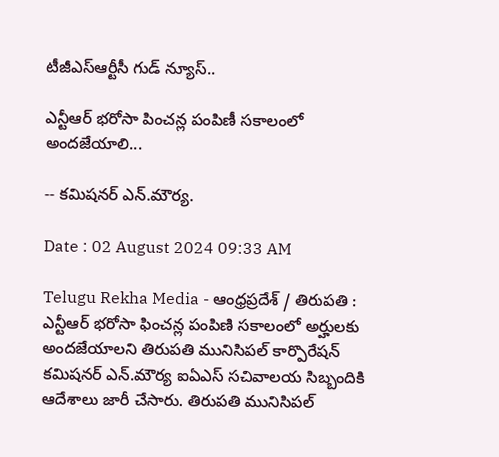టీజీఎస్‌ఆర్టీసీ గుడ్ న్యూస్..

ఎన్టీఆర్ భరోసా పించన్ల పంపిణీ సకాలంలో అందజేయాలి...

-- కమిషనర్ ఎన్.మౌర్య.

Date : 02 August 2024 09:33 AM

Telugu Rekha Media - ఆంధ్రప్రదేశ్ / తిరుపతి : ఎన్టీఆర్ భరోసా ఫించన్ల పంపిణి సకాలంలో అర్హులకు అందజేయాలని తిరుపతి మునిసిపల్ కార్పొరేషన్ కమిషనర్ ఎన్.మౌర్య ఐఏఎస్ సచివాలయ సిబ్బందికి ఆదేశాలు జారీ చేసారు. తిరుపతి మునిసిపల్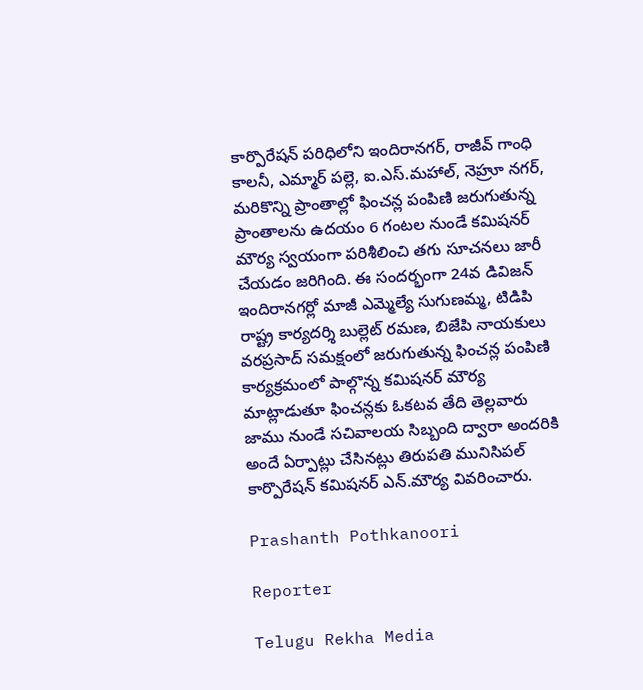కార్పొరేషన్ పరిధిలోని ఇందిరానగర్, రాజీవ్ గాంధి కాలనీ, ఎమ్మార్ పల్లె, ఐ.ఎస్.మహాల్, నెహ్రూ నగర్, మరికొన్ని ప్రాంతాల్లో ఫించన్ల పంపిణి జరుగుతున్న ప్రాంతాలను ఉదయం 6 గంటల నుండే కమిషనర్ మౌర్య స్వయంగా పరిశీలించి తగు సూచనలు జారీ చేయడం జరిగింది. ఈ సందర్భంగా 24వ డివిజన్ ఇందిరానగర్లో మాజీ ఎమ్మెల్యే సుగుణమ్మ, టిడిపి రాష్ట్ర కార్యదర్శి బుల్లెట్ రమణ, బిజేపి నాయకులు వరప్రసాద్ సమక్షంలో జరుగుతున్న ఫించన్ల పంపిణి కార్యక్రమంలో పాల్గొన్న కమిషనర్ మౌర్య మాట్లాడుతూ ఫించన్లకు ఓకటవ తేది తెల్లవారు జాము నుండే సచివాలయ సిబ్బంది ద్వారా అందరికి అందే ఏర్పాట్లు చేసినట్లు తిరుపతి మునిసిపల్ కార్పొరేషన్ కమిషనర్ ఎన్.మౌర్య వివరించారు.

Prashanth Pothkanoori

Reporter

Telugu Rekha Media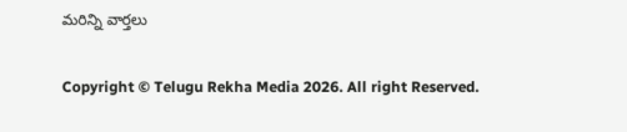మరిన్ని వార్తలు

Copyright © Telugu Rekha Media 2026. All right Reserved.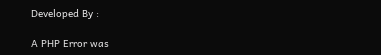Developed By :

A PHP Error was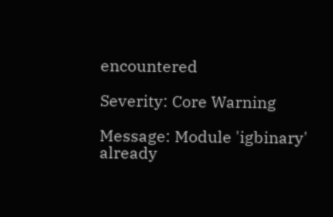encountered

Severity: Core Warning

Message: Module 'igbinary' already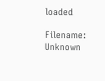loaded

Filename: Unknown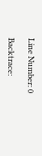Line Number: 0

Backtrace: